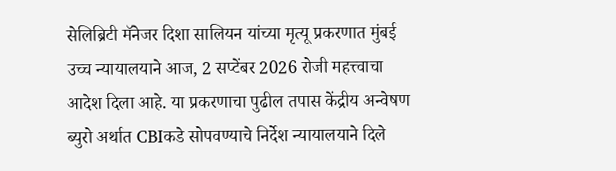सेलिब्रिटी मॅनेजर दिशा सालियन यांच्या मृत्यू प्रकरणात मुंबई उच्च न्यायालयाने आज, 2 सप्टेंबर 2026 रोजी महत्त्वाचा आदेश दिला आहे. या प्रकरणाचा पुढील तपास केंद्रीय अन्वेषण ब्युरो अर्थात CBIकडे सोपवण्याचे निर्देश न्यायालयाने दिले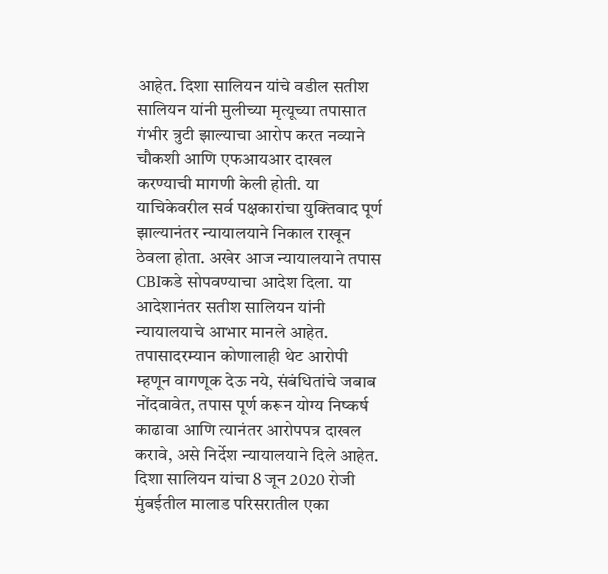आहेत. दिशा सालियन यांचे वडील सतीश सालियन यांनी मुलीच्या मृत्यूच्या तपासात गंभीर त्रुटी झाल्याचा आरोप करत नव्याने चौकशी आणि एफआयआर दाखल करण्याची मागणी केली होती. या याचिकेवरील सर्व पक्षकारांचा युक्तिवाद पूर्ण झाल्यानंतर न्यायालयाने निकाल राखून ठेवला होता. अखेर आज न्यायालयाने तपास CBIकडे सोपवण्याचा आदेश दिला. या आदेशानंतर सतीश सालियन यांनी न्यायालयाचे आभार मानले आहेत. तपासादरम्यान कोणालाही थेट आरोपी म्हणून वागणूक देऊ नये, संबंधितांचे जबाब नोंदवावेत, तपास पूर्ण करून योग्य निष्कर्ष काढावा आणि त्यानंतर आरोपपत्र दाखल करावे, असे निर्देश न्यायालयाने दिले आहेत.
दिशा सालियन यांचा 8 जून 2020 रोजी मुंबईतील मालाड परिसरातील एका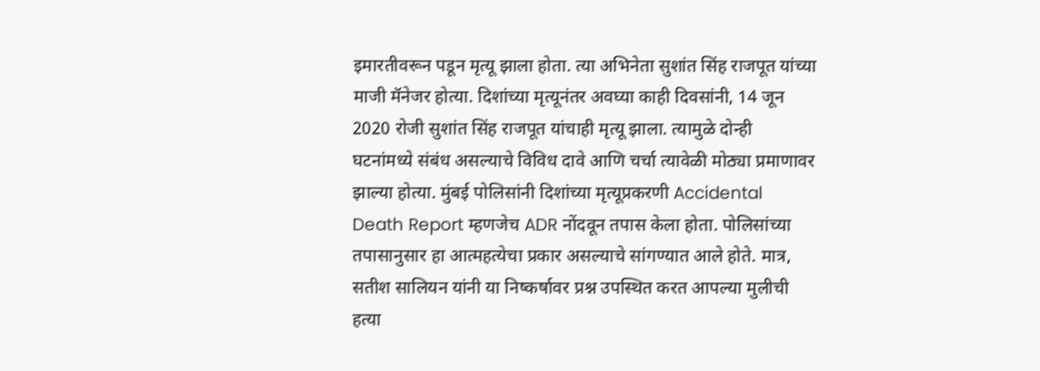इमारतीवरून पडून मृत्यू झाला होता. त्या अभिनेता सुशांत सिंह राजपूत यांच्या माजी मॅनेजर होत्या. दिशांच्या मृत्यूनंतर अवघ्या काही दिवसांनी, 14 जून 2020 रोजी सुशांत सिंह राजपूत यांचाही मृत्यू झाला. त्यामुळे दोन्ही घटनांमध्ये संबंध असल्याचे विविध दावे आणि चर्चा त्यावेळी मोठ्या प्रमाणावर झाल्या होत्या. मुंबई पोलिसांनी दिशांच्या मृत्यूप्रकरणी Accidental Death Report म्हणजेच ADR नोंदवून तपास केला होता. पोलिसांच्या तपासानुसार हा आत्महत्येचा प्रकार असल्याचे सांगण्यात आले होते. मात्र, सतीश सालियन यांनी या निष्कर्षावर प्रश्न उपस्थित करत आपल्या मुलीची हत्या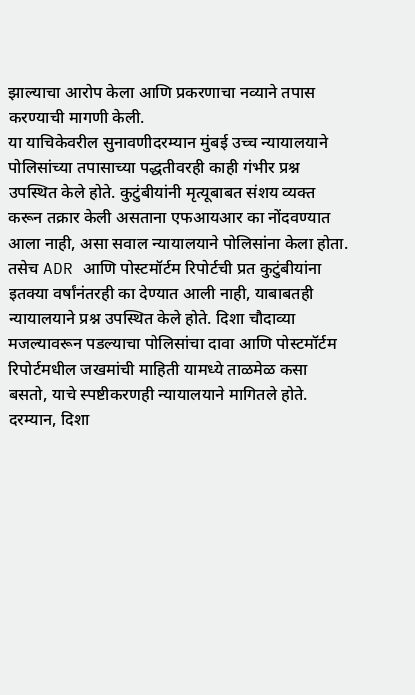झाल्याचा आरोप केला आणि प्रकरणाचा नव्याने तपास करण्याची मागणी केली.
या याचिकेवरील सुनावणीदरम्यान मुंबई उच्च न्यायालयाने पोलिसांच्या तपासाच्या पद्धतीवरही काही गंभीर प्रश्न उपस्थित केले होते. कुटुंबीयांनी मृत्यूबाबत संशय व्यक्त करून तक्रार केली असताना एफआयआर का नोंदवण्यात आला नाही, असा सवाल न्यायालयाने पोलिसांना केला होता. तसेच ADR आणि पोस्टमॉर्टम रिपोर्टची प्रत कुटुंबीयांना इतक्या वर्षांनंतरही का देण्यात आली नाही, याबाबतही न्यायालयाने प्रश्न उपस्थित केले होते. दिशा चौदाव्या मजल्यावरून पडल्याचा पोलिसांचा दावा आणि पोस्टमॉर्टम रिपोर्टमधील जखमांची माहिती यामध्ये ताळमेळ कसा बसतो, याचे स्पष्टीकरणही न्यायालयाने मागितले होते.
दरम्यान, दिशा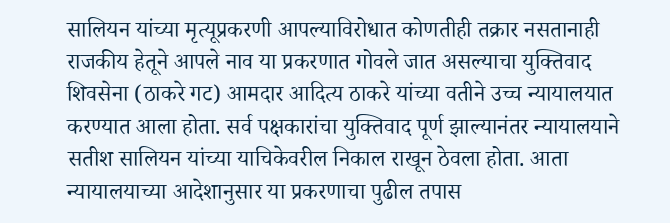सालियन यांच्या मृत्यूप्रकरणी आपल्याविरोधात कोणतीही तक्रार नसतानाही राजकीय हेतूने आपले नाव या प्रकरणात गोवले जात असल्याचा युक्तिवाद शिवसेना (ठाकरे गट) आमदार आदित्य ठाकरे यांच्या वतीने उच्च न्यायालयात करण्यात आला होता. सर्व पक्षकारांचा युक्तिवाद पूर्ण झाल्यानंतर न्यायालयाने सतीश सालियन यांच्या याचिकेवरील निकाल राखून ठेवला होता. आता न्यायालयाच्या आदेशानुसार या प्रकरणाचा पुढील तपास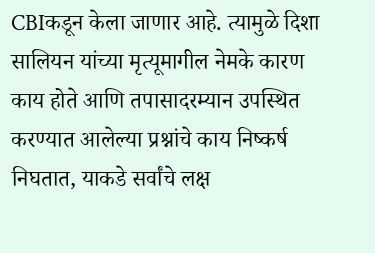CBIकडून केला जाणार आहे. त्यामुळे दिशा सालियन यांच्या मृत्यूमागील नेमके कारण काय होते आणि तपासादरम्यान उपस्थित करण्यात आलेल्या प्रश्नांचे काय निष्कर्ष निघतात, याकडे सर्वांचे लक्ष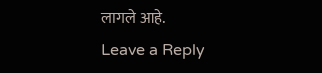लागले आहे.
Leave a Reply